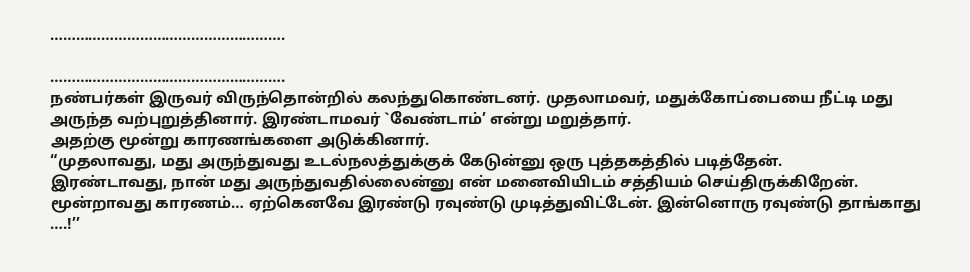……………………………………………….

……………………………………………….
நண்பர்கள் இருவர் விருந்தொன்றில் கலந்துகொண்டனர். முதலாமவர், மதுக்கோப்பையை நீட்டி மது அருந்த வற்புறுத்தினார். இரண்டாமவர் `வேண்டாம்’ என்று மறுத்தார்.
அதற்கு மூன்று காரணங்களை அடுக்கினார்.
“முதலாவது, மது அருந்துவது உடல்நலத்துக்குக் கேடுன்னு ஒரு புத்தகத்தில் படித்தேன்.
இரண்டாவது, நான் மது அருந்துவதில்லைன்னு என் மனைவியிடம் சத்தியம் செய்திருக்கிறேன்.
மூன்றாவது காரணம்… ஏற்கெனவே இரண்டு ரவுண்டு முடித்துவிட்டேன். இன்னொரு ரவுண்டு தாங்காது ….!’’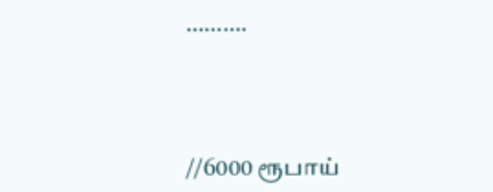……….



//6000 ரூபாய்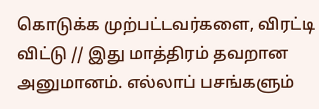கொடுக்க முற்பட்டவர்களை, விரட்டி விட்டு // இது மாத்திரம் தவறான அனுமானம். எல்லாப் பசங்களும்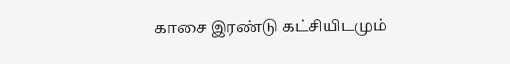காசை இரண்டு கட்சியிடமும்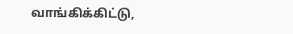வாங்கிக்கிட்டு,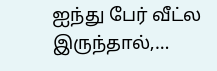ஐந்து பேர் வீட்ல இருந்தால்,…